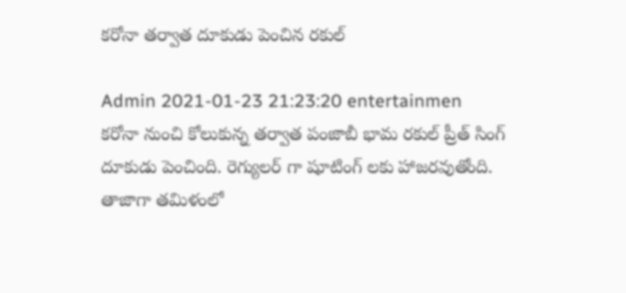కరోనా తర్వాత దూకుడు పెంచిన రకుల్

Admin 2021-01-23 21:23:20 entertainmen
కరోనా నుంచి కోలుకున్న తర్వాత పంజాబీ భామ రకుల్ ప్రీత్ సింగ్ దూకుడు పెంచింది. రెగ్యులర్ గా షూటింగ్ లకు హాజరవుతోంది. తాజాగా తమిళంలో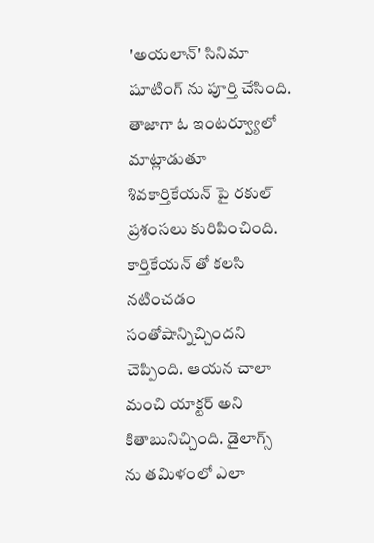'అయలాన్' సినిమా షూటింగ్ ను పూర్తి చేసింది. తాజాగా ఓ ఇంటర్వ్యూలో మాట్లాడుతూ శివకార్తికేయన్ పై రకుల్ ప్రశంసలు కురిపించింది. కార్తికేయన్ తో కలసి నటించడం సంతోషాన్నిచ్చిందని చెప్పింది. ఆయన చాలా మంచి యాక్టర్ అని కితాబునిచ్చింది. డైలాగ్స్ ను తమిళంలో ఎలా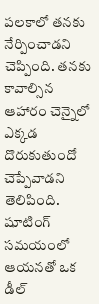పలకాలో తనకు నేర్పించాడని చెప్పింది. తనకు కావాల్సిన ఆహారం చెన్నైలో ఎక్కడ దొరుకుతుందో చెప్పేవాడని తెలిపింది. షూటింగ్ సమయంలో ఆయనతో ఒక డీల్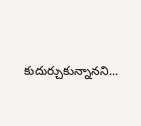కుదుర్చుకున్నానని...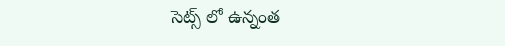సెట్స్ లో ఉన్నంత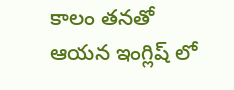కాలం తనతో ఆయన ఇంగ్లిష్ లో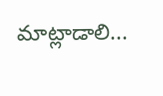మాట్లాడాలి...